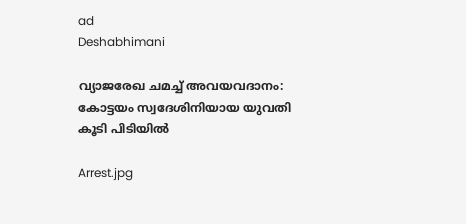ad
Deshabhimani

വ്യാജരേഖ ചമച്ച് അവയവദാനം: കോട്ടയം സ്വദേശിനിയായ യുവതി കൂടി പിടിയിൽ

Arrest.jpg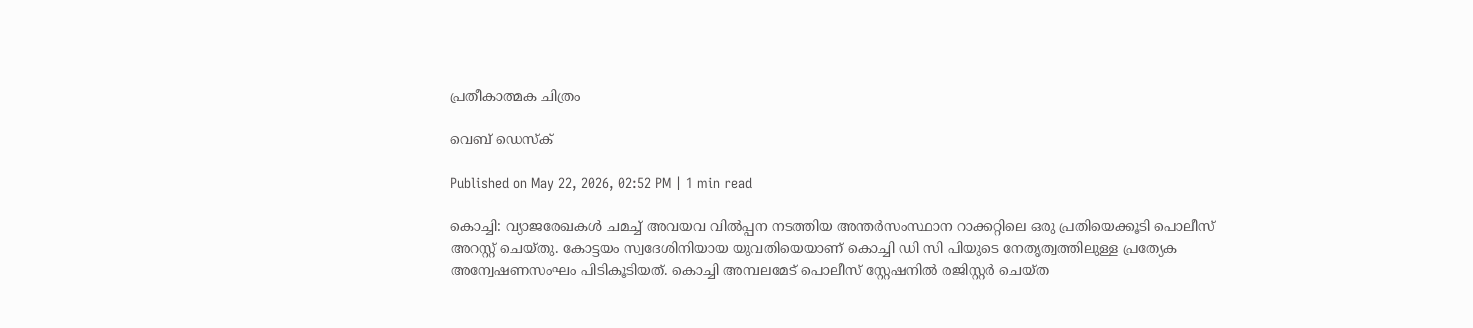പ്രതീകാത്മക ചിത്രം

വെബ് ഡെസ്ക്

Published on May 22, 2026, 02:52 PM | 1 min read

കൊച്ചി: വ്യാജരേഖകൾ ചമച്ച് അവയവ വിൽപ്പന നടത്തിയ അന്തർസംസ്ഥാന റാക്കറ്റിലെ ഒരു പ്രതിയെക്കൂടി പൊലീസ് അറസ്റ്റ് ചെയ്തു. കോട്ടയം സ്വദേശിനിയായ യുവതിയെയാണ് കൊച്ചി ഡി സി പിയുടെ നേതൃത്വത്തിലുള്ള പ്രത്യേക അന്വേഷണസംഘം പിടികൂടിയത്. കൊച്ചി അമ്പലമേട് പൊലീസ് സ്റ്റേഷനിൽ രജിസ്റ്റർ ചെയ്ത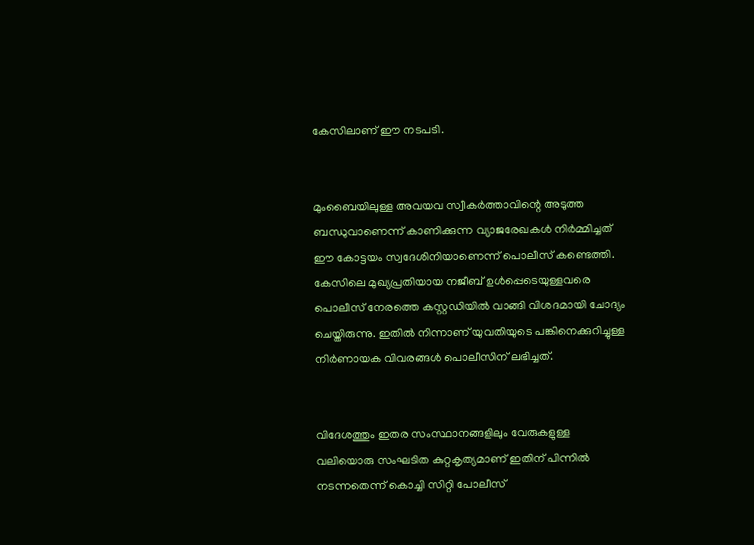കേസിലാണ് ഈ നടപടി.


മുംബൈയിലുള്ള അവയവ സ്വീകർത്താവിന്റെ അടുത്ത ബന്ധുവാണെന്ന് കാണിക്കുന്ന വ്യാജരേഖകൾ നിർമ്മിച്ചത് ഈ കോട്ടയം സ്വദേശിനിയാണെന്ന് പൊലീസ് കണ്ടെത്തി. കേസിലെ മുഖ്യപ്രതിയായ നജീബ് ഉൾപ്പെടെയുള്ളവരെ പൊലീസ് നേരത്തെ കസ്റ്റഡിയിൽ വാങ്ങി വിശദമായി ചോദ്യം ചെയ്തിരുന്നു. ഇതിൽ നിന്നാണ് യുവതിയുടെ പങ്കിനെക്കുറിച്ചുള്ള നിർണായക വിവരങ്ങൾ പൊലീസിന് ലഭിച്ചത്.


വിദേശത്തും ഇതര സംസ്ഥാനങ്ങളിലും വേരുകളുള്ള വലിയൊരു സംഘടിത കുറ്റകൃത്യമാണ് ഇതിന് പിന്നിൽ നടന്നതെന്ന് കൊച്ചി സിറ്റി പോലീസ്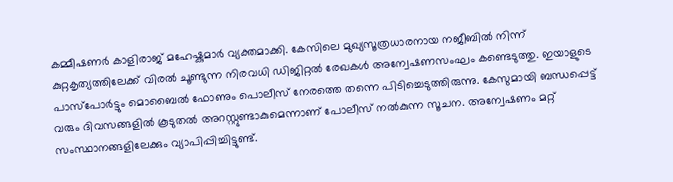കമ്മീഷണർ കാളിരാജ് മഹേഷ്കുമാർ വ്യക്തമാക്കി. കേസിലെ മുഖ്യസൂത്രധാരനായ നജീബിൽ നിന്ന് കുറ്റകൃത്യത്തിലേക്ക് വിരൽ ചൂണ്ടുന്ന നിരവധി ഡിജിറ്റൽ രേഖകൾ അന്വേഷണസംഘം കണ്ടെടുത്തു. ഇയാളുടെ പാസ്‌പോർട്ടും മൊബൈൽ ഫോണും പൊലീസ് നേരത്തെ തന്നെ പിടിച്ചെടുത്തിരുന്നു. കേസുമായി ബന്ധപ്പെട്ട് വരും ദിവസങ്ങളിൽ കൂടുതൽ അറസ്റ്റുണ്ടാകുമെന്നാണ് പോലീസ് നൽകുന്ന സൂചന. അന്വേഷണം മറ്റ് സംസ്ഥാനങ്ങളിലേക്കും വ്യാപിപ്പിച്ചിട്ടുണ്ട്.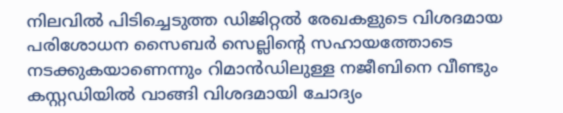നിലവിൽ പിടിച്ചെടുത്ത ഡിജിറ്റൽ രേഖകളുടെ വിശദമായ പരിശോധന സൈബർ സെല്ലിന്റെ സഹായത്തോടെ നടക്കുകയാണെന്നും റിമാൻഡിലുള്ള നജീബിനെ വീണ്ടും കസ്റ്റഡിയിൽ വാങ്ങി വിശദമായി ചോദ്യം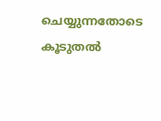ചെയ്യുന്നതോടെ കൂടുതൽ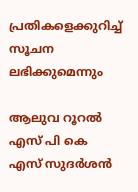പ്രതികളെക്കുറിച്ച് സൂചന ലഭിക്കുമെന്നും

ആലുവ റൂറൽ എസ് പി കെ എസ് സുദർശൻ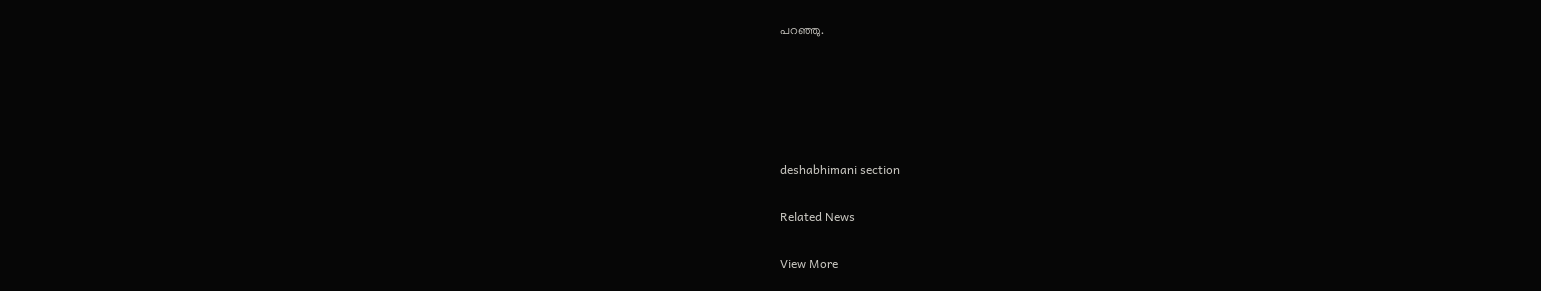പറഞ്ഞു.





deshabhimani section

Related News

View More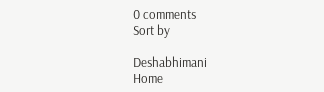0 comments
Sort by

Deshabhimani
Home